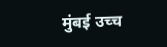मुंबई उच्च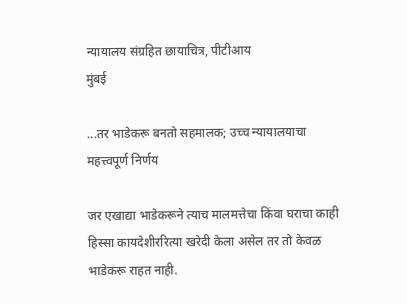न्यायालय संग्रहित छायाचित्र, पीटीआय
मुंबई

...तर भाडेकरू बनतो सहमालक; उच्च न्यायालयाचा महत्त्वपूर्ण निर्णय

जर एखाद्या भाडेकरूने त्याच मालमत्तेचा किंवा घराचा काही हिस्सा कायदेशीररित्या खरेदी केला असेल तर तो केवळ भाडेकरू राहत नाही.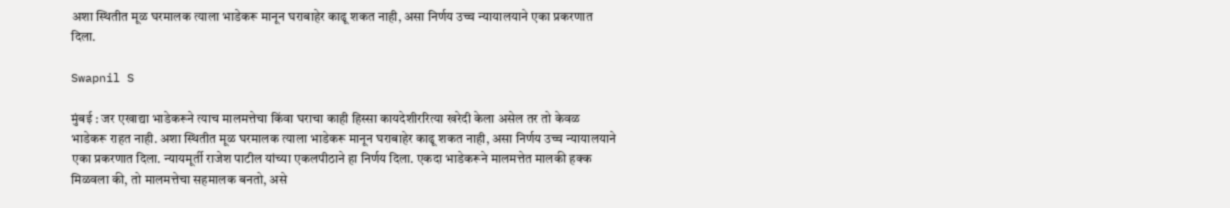अशा स्थितीत मूळ घरमालक त्याला भाडेकरू मानून घराबाहेर काढू शकत नाही, असा निर्णय उच्च न्यायालयाने एका प्रकरणात दिला.

Swapnil S

मुंबई : जर एखाद्या भाडेकरूने त्याच मालमत्तेचा किंवा घराचा काही हिस्सा कायदेशीररित्या खरेदी केला असेल तर तो केवळ भाडेकरू राहत नाही. अशा स्थितीत मूळ घरमालक त्याला भाडेकरू मानून घराबाहेर काढू शकत नाही, असा निर्णय उच्च न्यायालयाने एका प्रकरणात दिला. न्यायमूर्ती राजेश पाटील यांच्या एकलपीठाने हा निर्णय दिला. एकदा भाडेकरूने मालमत्तेत मालकी हक्क मिळवला की, तो मालमत्तेचा सहमालक बनतो, असे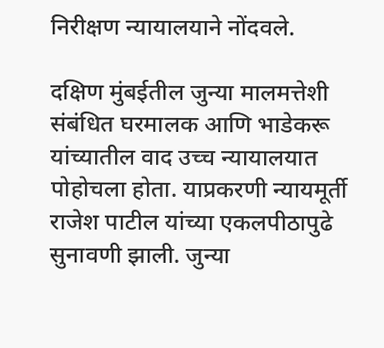निरीक्षण न्यायालयाने नोंदवले.

दक्षिण मुंबईतील जुन्या मालमत्तेशी संबंधित घरमालक आणि भाडेकरू यांच्यातील वाद उच्च न्यायालयात पोहोचला होता. याप्रकरणी न्यायमूर्ती राजेश पाटील यांच्या एकलपीठापुढे सुनावणी झाली. जुन्या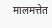मालमत्तेत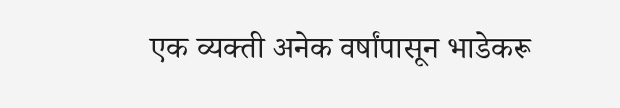एक व्यक्ती अनेक वर्षांपासून भाडेकरू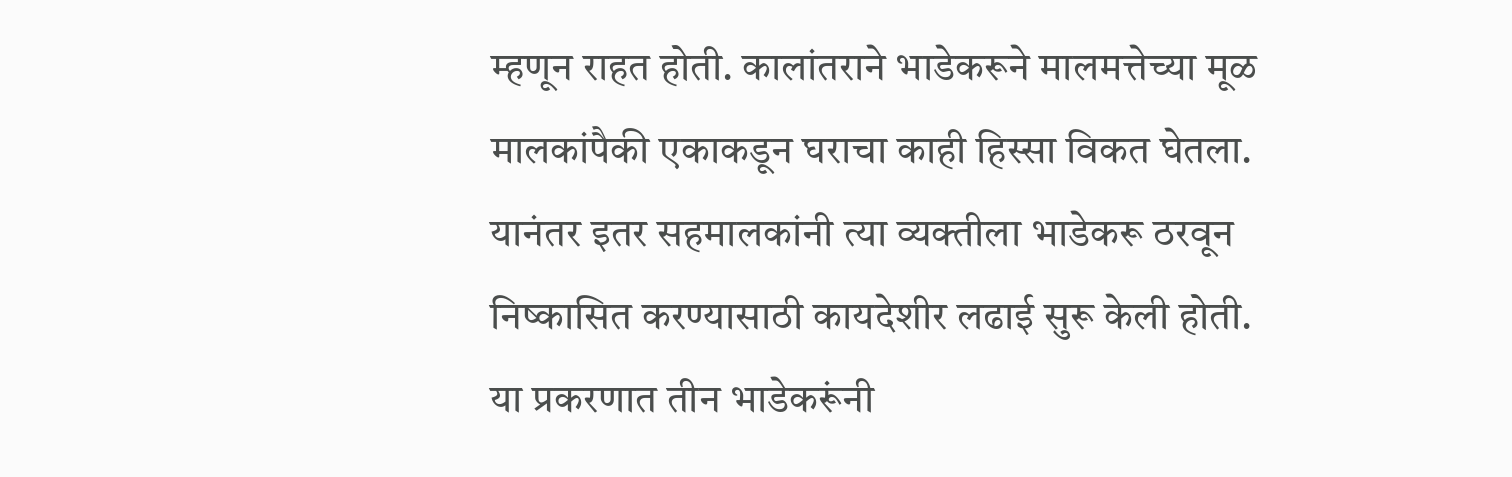म्हणून राहत होती. कालांतराने भाडेकरूने मालमत्तेच्या मूळ मालकांपैकी एकाकडून घराचा काही हिस्सा विकत घेतला. यानंतर इतर सहमालकांनी त्या व्यक्तीला भाडेकरू ठरवून निष्कासित करण्यासाठी कायदेशीर लढाई सुरू केली होती. या प्रकरणात तीन भाडेकरूंनी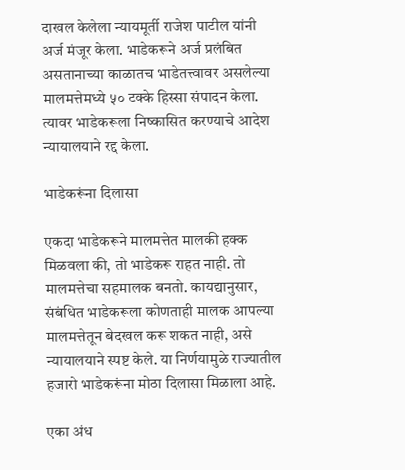दाखल केलेला न्यायमूर्ती राजेश पाटील यांनी अर्ज मंजूर केला. भाडेकरूने अर्ज प्रलंबित असतानाच्या काळातच भाडेतत्त्वावर असलेल्या मालमत्तेमध्ये ५० टक्के हिस्सा संपादन केला. त्यावर भाडेकरूला निष्कासित करण्याचे आदेश न्यायालयाने रद्द केला.

भाडेकरूंना दिलासा

एकदा भाडेकरूने मालमत्तेत मालकी हक्क मिळवला की, तो भाडेकरू राहत नाही. तो मालमत्तेचा सहमालक बनतो. कायद्यानुसार, संबंधित भाडेकरूला कोणताही मालक आपल्या मालमत्तेतून बेदखल करू शकत नाही, असे न्यायालयाने स्पष्ट केले. या निर्णयामुळे राज्यातील हजारो भाडेकरूंना मोठा दिलासा मिळाला आहे.

एका अंध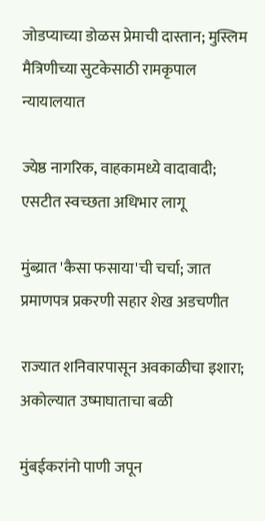जोडप्याच्या डोळस प्रेमाची दास्तान; मुस्लिम मैत्रिणीच्या सुटकेसाठी रामकृपाल न्यायालयात

ज्येष्ठ नागरिक, वाहकामध्ये वादावादी; एसटीत स्वच्छता अधिभार लागू

मुंब्य्रात 'कैसा फसाया'ची चर्चा; जात प्रमाणपत्र प्रकरणी सहार शेख अडचणीत

राज्यात शनिवारपासून अवकाळीचा इशारा; अकोल्यात उष्माघाताचा बळी

मुंबईकरांनो पाणी जपून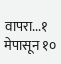वापरा...१ मेपासून १०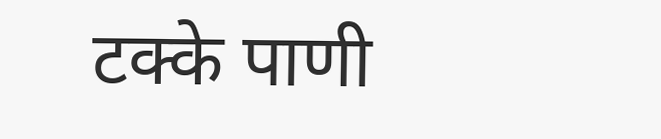टक्के पाणी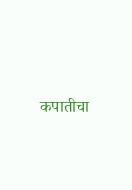कपातीचा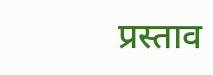प्रस्ताव